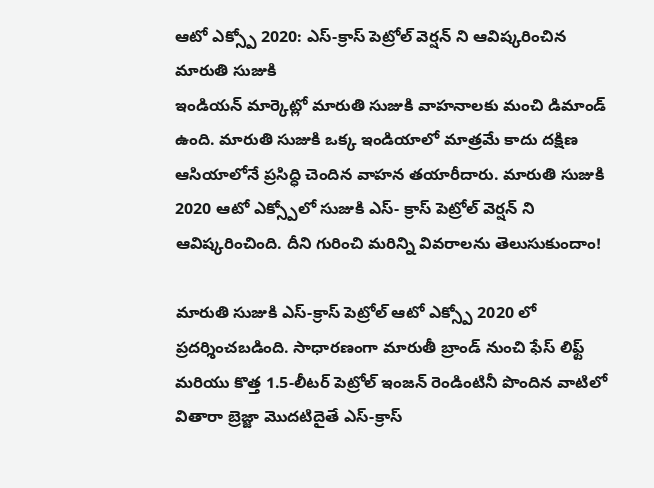ఆటో ఎక్స్పో 2020: ఎస్-క్రాస్ పెట్రోల్ వెర్షన్ ని ఆవిష్కరించిన మారుతి సుజుకి
ఇండియన్ మార్కెట్లో మారుతి సుజుకి వాహనాలకు మంచి డిమాండ్ ఉంది. మారుతి సుజుకి ఒక్క ఇండియాలో మాత్రమే కాదు దక్షిణ ఆసియాలోనే ప్రసిద్ధి చెందిన వాహన తయారీదారు. మారుతి సుజుకి 2020 ఆటో ఎక్స్పోలో సుజుకి ఎస్- క్రాస్ పెట్రోల్ వెర్షన్ ని ఆవిష్కరించింది. దీని గురించి మరిన్ని వివరాలను తెలుసుకుందాం!

మారుతి సుజుకి ఎస్-క్రాస్ పెట్రోల్ ఆటో ఎక్స్పో 2020 లో ప్రదర్శించబడింది. సాధారణంగా మారుతీ బ్రాండ్ నుంచి ఫేస్ లిఫ్ట్ మరియు కొత్త 1.5-లీటర్ పెట్రోల్ ఇంజన్ రెండింటినీ పొందిన వాటిలో వితారా బ్రెజ్జా మొదటిదైతే ఎస్-క్రాస్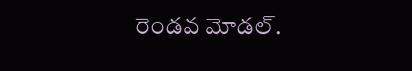రెండవ మోడల్.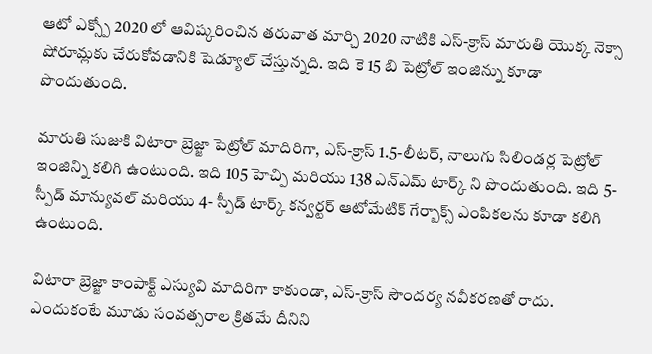ఆటో ఎక్స్పో 2020 లో ఆవిష్కరించిన తరువాత మార్చి 2020 నాటికి ఎస్-క్రాస్ మారుతి యొక్క నెక్సా షోరూమ్లకు చేరుకోవడానికి షెడ్యూల్ చేస్తున్నది. ఇది కె 15 బి పెట్రోల్ ఇంజిన్ను కూడా పొందుతుంది.

మారుతి సుజుకి విటారా బ్రెజ్జా పెట్రోల్ మాదిరిగా, ఎస్-క్రాస్ 1.5-లీటర్, నాలుగు సిలిండర్ల పెట్రోల్ ఇంజిన్ని కలిగి ఉంటుంది. ఇది 105 హెచ్పి మరియు 138 ఎన్ఎమ్ టార్క్ ని పొందుతుంది. ఇది 5- స్పీడ్ మాన్యువల్ మరియు 4- స్పీడ్ టార్క్ కన్వర్టర్ ఆటోమేటిక్ గేర్బాక్స్ ఎంపికలను కూడా కలిగి ఉంటుంది.

విటారా బ్రెజ్జా కాంపాక్ట్ ఎస్యువి మాదిరిగా కాకుండా, ఎస్-క్రాస్ సౌందర్య నవీకరణతో రాదు. ఎందుకంటే మూడు సంవత్సరాల క్రితమే దీనిని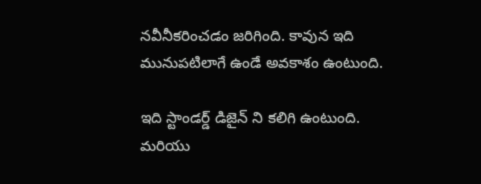నవీనీకరించడం జరిగింది. కావున ఇది మునుపటిలాగే ఉండే అవకాశం ఉంటుంది.

ఇది స్టాండర్డ్ డిజైన్ ని కలిగి ఉంటుంది. మరియు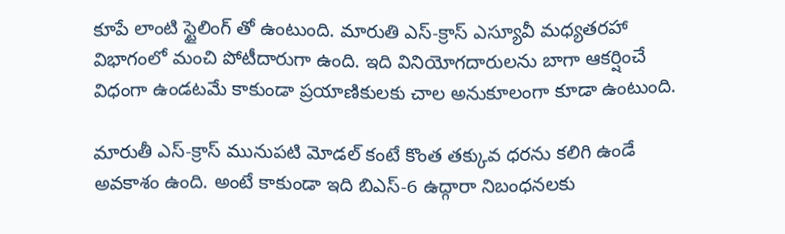కూపే లాంటి స్టైలింగ్ తో ఉంటుంది. మారుతి ఎస్-క్రాస్ ఎస్యూవీ మధ్యతరహా విభాగంలో మంచి పోటీదారుగా ఉంది. ఇది వినియోగదారులను బాగా ఆకర్షించే విధంగా ఉండటమే కాకుండా ప్రయాణికులకు చాల అనుకూలంగా కూడా ఉంటుంది.

మారుతీ ఎస్-క్రాస్ మునుపటి మోడల్ కంటే కొంత తక్కువ ధరను కలిగి ఉండే అవకాశం ఉంది. అంటే కాకుండా ఇది బిఎస్-6 ఉద్గారా నిబంధనలకు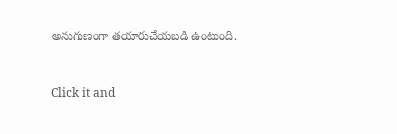అనుగుణంగా తయారుచేయబడి ఉంటుంది.


Click it and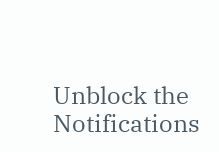Unblock the Notifications